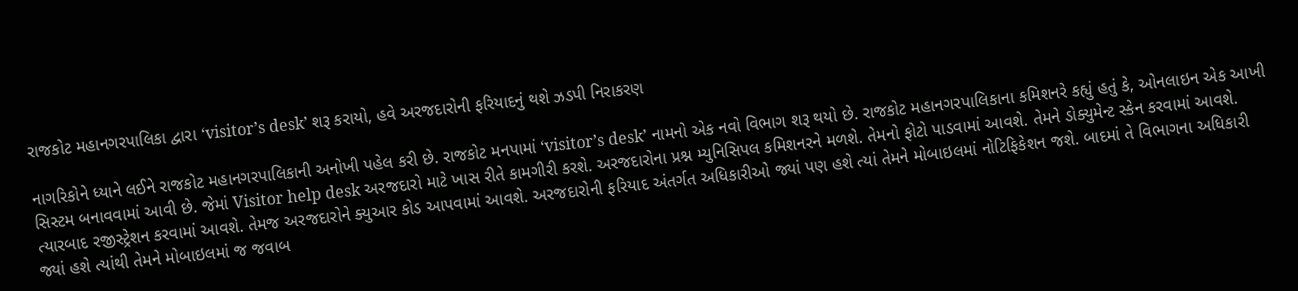રાજકોટ મહાનગરપાલિકા દ્વારા ‘visitor’s desk’ શરૂ કરાયો, હવે અરજદારોની ફરિયાદનું થશે ઝડપી નિરાકરણ

નાગરિકોને ધ્યાને લઈને રાજકોટ મહાનગરપાલિકાની અનોખી પહેલ કરી છે. રાજકોટ મનપામાં ‘visitor’s desk’ નામનો એક નવો વિભાગ શરૂ થયો છે. રાજકોટ મહાનગરપાલિકાના કમિશનરે કહ્યું હતું કે, ઓનલાઇન એક આખી સિસ્ટમ બનાવવામાં આવી છે. જેમાં Visitor help desk અરજદારો માટે ખાસ રીતે કામગીરી કરશે. અરજદારોના પ્રશ્ન મ્યુનિસિપલ કમિશનરને મળશે. તેમનો ફોટો પાડવામાં આવશે. તેમને ડોક્યુમેન્ટ સ્કેન કરવામાં આવશે. ત્યારબાદ રજીસ્ટ્રેશન કરવામાં આવશે. તેમજ અરજદારોને ક્યુઆર કોડ આપવામાં આવશે. અરજદારોની ફરિયાદ અંતર્ગત અધિકારીઓ જ્યાં પણ હશે ત્યાં તેમને મોબાઇલમાં નોટિફિકેશન જશે. બાદમાં તે વિભાગના અધિકારી જ્યાં હશે ત્યાંથી તેમને મોબાઇલમાં જ જવાબ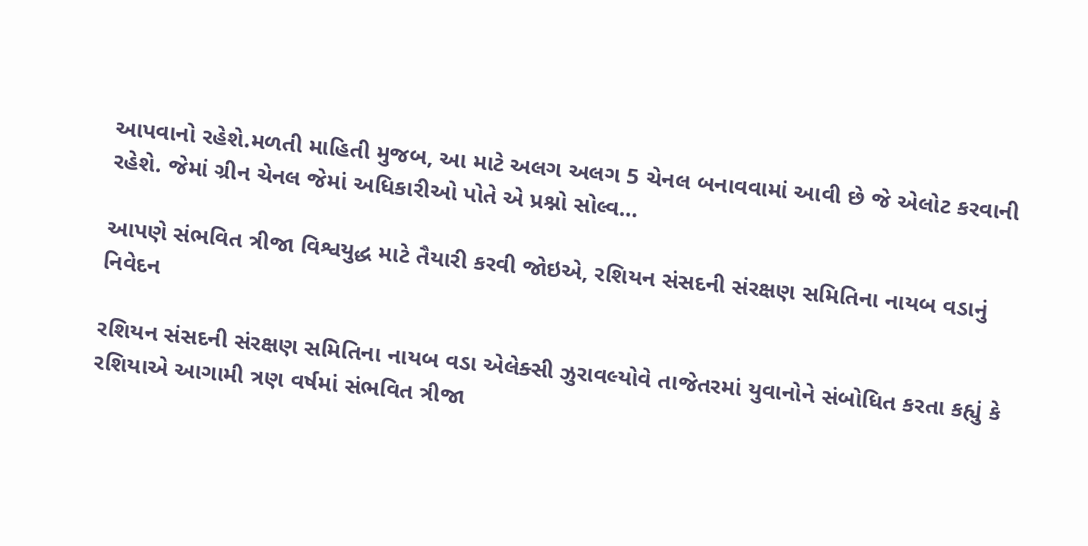આપવાનો રહેશે.મળતી માહિતી મુજબ, આ માટે અલગ અલગ 5 ચેનલ બનાવવામાં આવી છે જે એલોટ કરવાની રહેશે. જેમાં ગ્રીન ચેનલ જેમાં અધિકારીઓ પોતે એ પ્રશ્નો સોલ્વ…

આપણે સંભવિત ત્રીજા વિશ્વયુદ્ધ માટે તૈયારી કરવી જોઇએ, રશિયન સંસદની સંરક્ષણ સમિતિના નાયબ વડાનું નિવેદન

રશિયન સંસદની સંરક્ષણ સમિતિના નાયબ વડા એલેક્સી ઝુરાવલ્યોવે તાજેતરમાં યુવાનોને સંબોધિત કરતા કહ્યું કે રશિયાએ આગામી ત્રણ વર્ષમાં સંભવિત ત્રીજા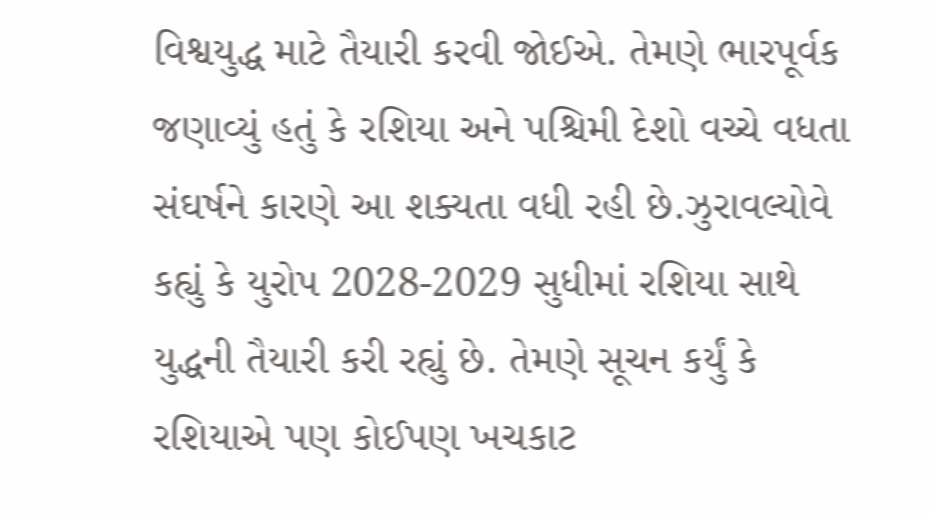વિશ્વયુદ્ધ માટે તૈયારી કરવી જોઈએ. તેમણે ભારપૂર્વક જણાવ્યું હતું કે રશિયા અને પશ્ચિમી દેશો વચ્ચે વધતા સંઘર્ષને કારણે આ શક્યતા વધી રહી છે.ઝુરાવલ્યોવે કહ્યું કે યુરોપ 2028-2029 સુધીમાં રશિયા સાથે યુદ્ધની તૈયારી કરી રહ્યું છે. તેમણે સૂચન કર્યું કે રશિયાએ પણ કોઈપણ ખચકાટ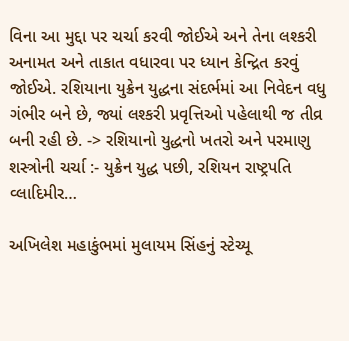વિના આ મુદ્દા પર ચર્ચા કરવી જોઈએ અને તેના લશ્કરી અનામત અને તાકાત વધારવા પર ધ્યાન કેન્દ્રિત કરવું જોઈએ. રશિયાના યુક્રેન યુદ્ધના સંદર્ભમાં આ નિવેદન વધુ ગંભીર બને છે, જ્યાં લશ્કરી પ્રવૃત્તિઓ પહેલાથી જ તીવ્ર બની રહી છે. -> રશિયાનો યુદ્ધનો ખતરો અને પરમાણુ શસ્ત્રોની ચર્ચા :- યુક્રેન યુદ્ધ પછી, રશિયન રાષ્ટ્રપતિ વ્લાદિમીર…

અખિલેશ મહાકુંભમાં મુલાયમ સિંહનું સ્ટેચ્યૂ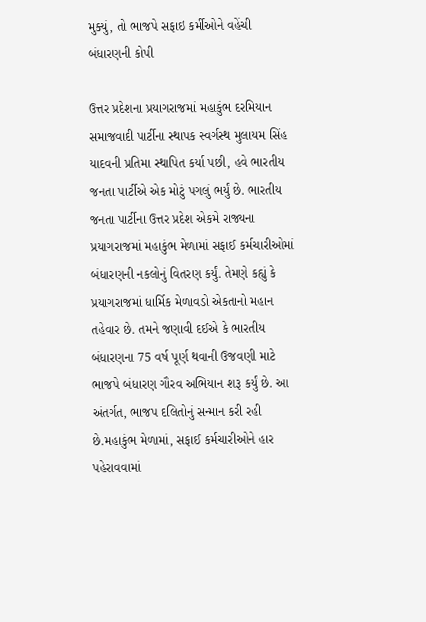મુક્યું, તો ભાજપે સફાઇ કર્મીઓને વહેંચી બંધારણની કોપી

ઉત્તર પ્રદેશના પ્રયાગરાજમાં મહાકુંભ દરમિયાન સમાજવાદી પાર્ટીના સ્થાપક સ્વર્ગસ્થ મુલાયમ સિંહ યાદવની પ્રતિમા સ્થાપિત કર્યા પછી, હવે ભારતીય જનતા પાર્ટીએ એક મોટું પગલું ભર્યું છે. ભારતીય જનતા પાર્ટીના ઉત્તર પ્રદેશ એકમે રાજ્યના પ્રયાગરાજમાં મહાકુંભ મેળામાં સફાઈ કર્મચારીઓમાં બંધારણની નકલોનું વિતરણ કર્યું. તેમણે કહ્યું કે પ્રયાગરાજમાં ધાર્મિક મેળાવડો એકતાનો મહાન તહેવાર છે. તમને જણાવી દઈએ કે ભારતીય બંધારણના 75 વર્ષ પૂર્ણ થવાની ઉજવણી માટે ભાજપે બંધારણ ગૌરવ અભિયાન શરૂ કર્યું છે. આ અંતર્ગત, ભાજપ દલિતોનું સન્માન કરી રહી છે.મહાકુંભ મેળામાં, સફાઈ કર્મચારીઓને હાર પહેરાવવામાં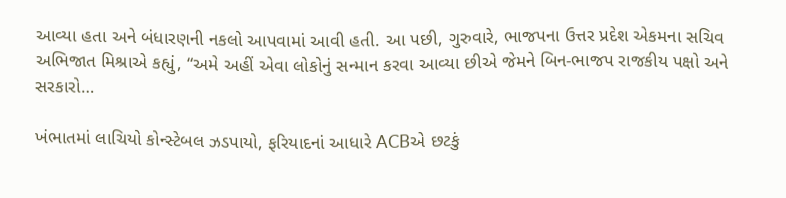આવ્યા હતા અને બંધારણની નકલો આપવામાં આવી હતી. આ પછી, ગુરુવારે, ભાજપના ઉત્તર પ્રદેશ એકમના સચિવ અભિજાત મિશ્રાએ કહ્યું, “અમે અહીં એવા લોકોનું સન્માન કરવા આવ્યા છીએ જેમને બિન-ભાજપ રાજકીય પક્ષો અને સરકારો…

ખંભાતમાં લાચિયો કોન્સ્ટેબલ ઝડપાયો, ફરિયાદનાં આધારે ACBએ છટકું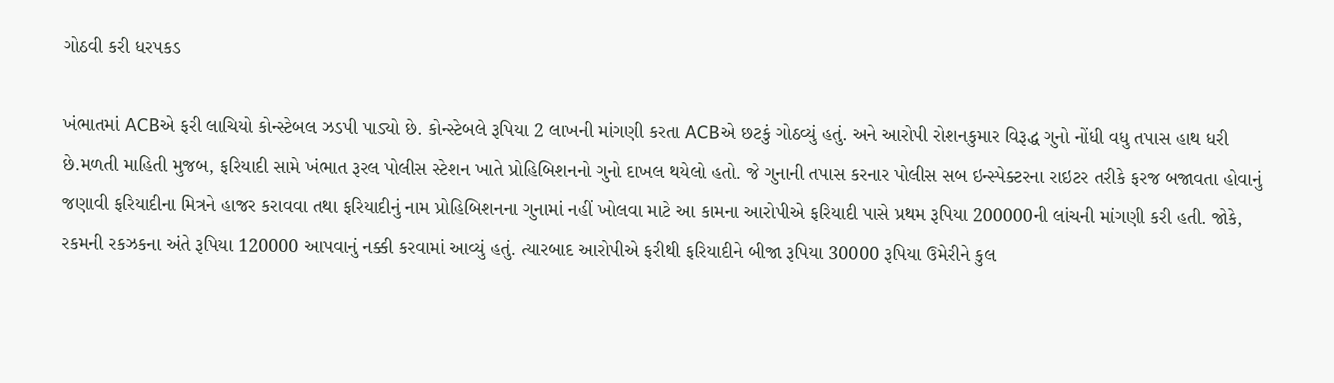ગોઠવી કરી ધરપકડ

ખંભાતમાં ACBએ ફરી લાચિયો કોન્સ્ટેબલ ઝડપી પાડ્યો છે. કોન્સ્ટેબલે રૂપિયા 2 લાખની માંગણી કરતા ACBએ છટકું ગોઠવ્યું હતું. અને આરોપી રોશનકુમાર વિરૂદ્ધ ગુનો નોંધી વધુ તપાસ હાથ ધરી છે.મળતી માહિતી મુજબ, ફરિયાદી સામે ખંભાત રૂરલ પોલીસ સ્ટેશન ખાતે પ્રોહિબિશનનો ગુનો દાખલ થયેલો હતો. જે ગુનાની તપાસ કરનાર પોલીસ સબ ઇન્સ્પેક્ટરના રાઇટર તરીકે ફરજ બજાવતા હોવાનું જણાવી ફરિયાદીના મિત્રને હાજર કરાવવા તથા ફરિયાદીનું નામ પ્રોહિબિશનના ગુનામાં નહીં ખોલવા માટે આ કામના આરોપીએ ફરિયાદી પાસે પ્રથમ રૂપિયા 200000ની લાંચની માંગણી કરી હતી. જોકે, રકમની રકઝકના અંતે રૂપિયા 120000 આપવાનું નક્કી કરવામાં આવ્યું હતું. ત્યારબાદ આરોપીએ ફરીથી ફરિયાદીને બીજા રૂપિયા 30000 રૂપિયા ઉમેરીને કુલ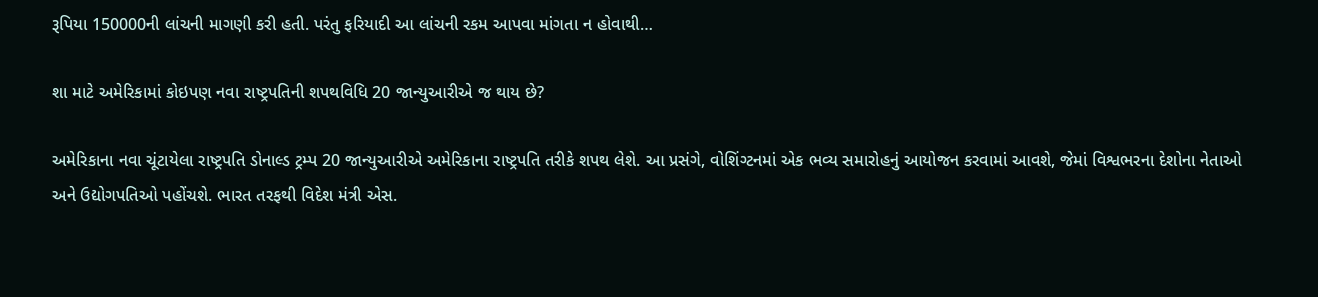રૂપિયા 150000ની લાંચની માગણી કરી હતી. પરંતુ ફરિયાદી આ લાંચની રકમ આપવા માંગતા ન હોવાથી…

શા માટે અમેરિકામાં કોઇપણ નવા રાષ્ટ્રપતિની શપથવિધિ 20 જાન્યુઆરીએ જ થાય છે?

અમેરિકાના નવા ચૂંટાયેલા રાષ્ટ્રપતિ ડોનાલ્ડ ટ્રમ્પ 20 જાન્યુઆરીએ અમેરિકાના રાષ્ટ્રપતિ તરીકે શપથ લેશે. આ પ્રસંગે, વોશિંગ્ટનમાં એક ભવ્ય સમારોહનું આયોજન કરવામાં આવશે, જેમાં વિશ્વભરના દેશોના નેતાઓ અને ઉદ્યોગપતિઓ પહોંચશે. ભારત તરફથી વિદેશ મંત્રી એસ.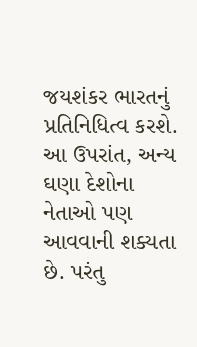જયશંકર ભારતનું પ્રતિનિધિત્વ કરશે. આ ઉપરાંત, અન્ય ઘણા દેશોના નેતાઓ પણ આવવાની શક્યતા છે. પરંતુ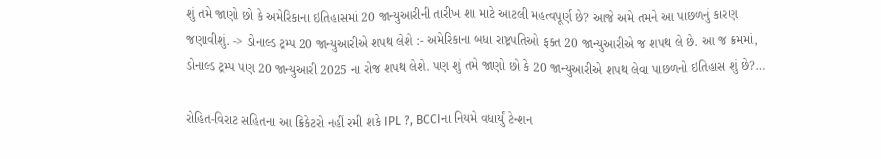શું તમે જાણો છો કે અમેરિકાના ઇતિહાસમાં 20 જાન્યુઆરીની તારીખ શા માટે આટલી મહત્વપૂર્ણ છે? આજે અમે તમને આ પાછળનું કારણ જણાવીશું. -> ડોનાલ્ડ ટ્રમ્પ 20 જાન્યુઆરીએ શપથ લેશે :- અમેરિકાના બધા રાષ્ટ્રપતિઓ ફક્ત 20 જાન્યુઆરીએ જ શપથ લે છે. આ જ ક્રમમાં, ડોનાલ્ડ ટ્રમ્પ પણ 20 જાન્યુઆરી 2025 ના રોજ શપથ લેશે. પણ શું તમે જાણો છો કે 20 જાન્યુઆરીએ શપથ લેવા પાછળનો ઇતિહાસ શું છે?…

રોહિત-વિરાટ સહિતના આ ક્રિકેટરો નહીં રમી શકે IPL ?, BCCIના નિયમે વધાર્યું ટેન્શન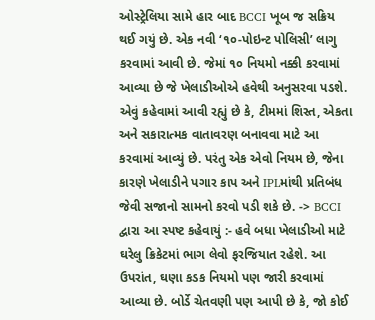ઓસ્ટ્રેલિયા સામે હાર બાદ BCCI ખૂબ જ સક્રિય થઈ ગયું છે. એક નવી ‘૧૦-પોઇન્ટ પોલિસી’ લાગુ કરવામાં આવી છે. જેમાં ૧૦ નિયમો નક્કી કરવામાં આવ્યા છે જે ખેલાડીઓએ હવેથી અનુસરવા પડશે. એવું કહેવામાં આવી રહ્યું છે કે, ટીમમાં શિસ્ત, એકતા અને સકારાત્મક વાતાવરણ બનાવવા માટે આ કરવામાં આવ્યું છે. પરંતુ એક એવો નિયમ છે, જેના કારણે ખેલાડીને પગાર કાપ અને IPLમાંથી પ્રતિબંધ જેવી સજાનો સામનો કરવો પડી શકે છે. -> BCCI દ્વારા આ સ્પષ્ટ કહેવાયું :- હવે બધા ખેલાડીઓ માટે ઘરેલુ ક્રિકેટમાં ભાગ લેવો ફરજિયાત રહેશે. આ ઉપરાંત, ઘણા કડક નિયમો પણ જારી કરવામાં આવ્યા છે. બોર્ડે ચેતવણી પણ આપી છે કે, જો કોઈ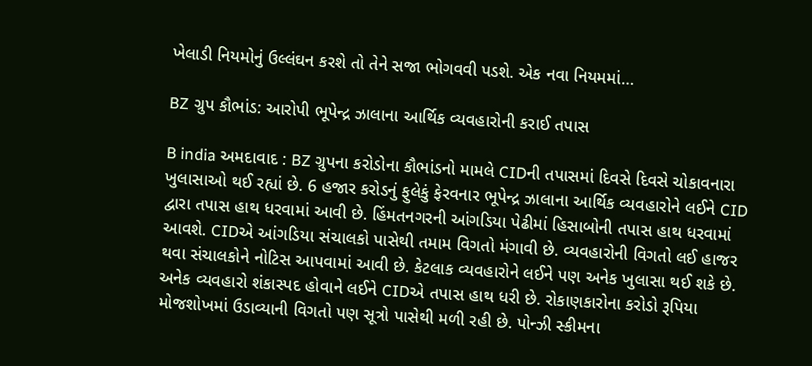ખેલાડી નિયમોનું ઉલ્લંઘન કરશે તો તેને સજા ભોગવવી પડશે. એક નવા નિયમમાં…

BZ ગ્રુપ કૌભાંડ: આરોપી ભૂપેન્દ્ર ઝાલાના આર્થિક વ્યવહારોની કરાઈ તપાસ

B india અમદાવાદ : BZ ગ્રુપના કરોડોના કૌભાંડનો મામલે CIDની તપાસમાં દિવસે દિવસે ચોકાવનારા ખુલાસાઓ થઈ રહ્યાં છે. 6 હજાર કરોડનું ફુલેકું ફેરવનાર ભૂપેન્દ્ર ઝાલાના આર્થિક વ્યવહારોને લઈને CID દ્વારા તપાસ હાથ ધરવામાં આવી છે. હિંમતનગરની આંગડિયા પેઢીમાં હિસાબોની તપાસ હાથ ધરવામાં આવશે. CIDએ આંગડિયા સંચાલકો પાસેથી તમામ વિગતો મંગાવી છે. વ્યવહારોની વિગતો લઈ હાજર થવા સંચાલકોને નોટિસ આપવામાં આવી છે. કેટલાક વ્યવહારોને લઈને પણ અનેક ખુલાસા થઈ શકે છે. અનેક વ્યવહારો શંકાસ્પદ હોવાને લઈને CIDએ તપાસ હાથ ધરી છે. રોકાણકારોના કરોડો રૂપિયા મોજશોખમાં ઉડાવ્યાની વિગતો પણ સૂત્રો પાસેથી મળી રહી છે. પોન્ઝી સ્કીમના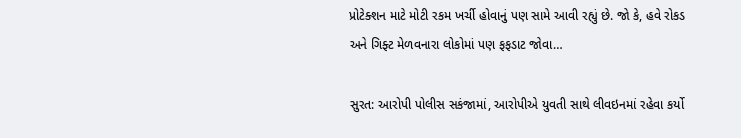પ્રોટેક્શન માટે મોટી રકમ ખર્ચી હોવાનું પણ સામે આવી રહ્યું છે. જો કે, હવે રોકડ અને ગિફ્ટ મેળવનારા લોકોમાં પણ ફફડાટ જોવા…

સુરત: આરોપી પોલીસ સકંજામાં, આરોપીએ યુવતી સાથે લીવઇનમાં રહેવા કર્યો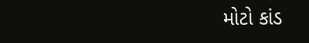મોટો કાંડ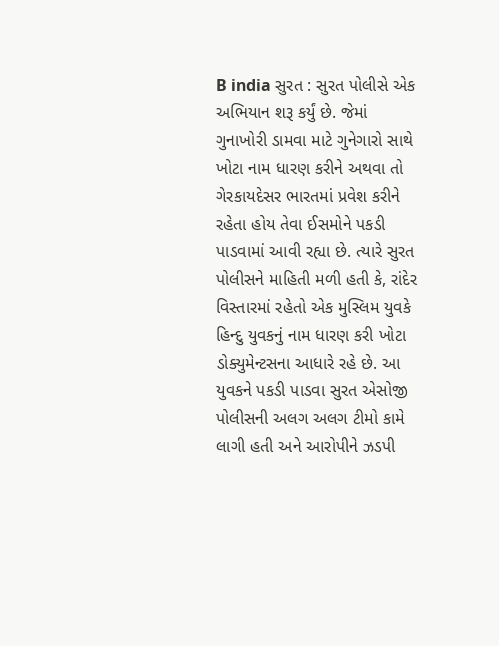B india સુરત : સુરત પોલીસે એક અભિયાન શરૂ કર્યું છે. જેમાં ગુનાખોરી ડામવા માટે ગુનેગારો સાથે ખોટા નામ ધારણ કરીને અથવા તો ગેરકાયદેસર ભારતમાં પ્રવેશ કરીને રહેતા હોય તેવા ઈસમોને પકડી પાડવામાં આવી રહ્યા છે. ત્યારે સુરત પોલીસને માહિતી મળી હતી કે, રાંદેર વિસ્તારમાં રહેતો એક મુસ્લિમ યુવકે હિન્દુ યુવકનું નામ ધારણ કરી ખોટા ડોક્યુમેન્ટસના આધારે રહે છે. આ યુવકને પકડી પાડવા સુરત એસોજી પોલીસની અલગ અલગ ટીમો કામે લાગી હતી અને આરોપીને ઝડપી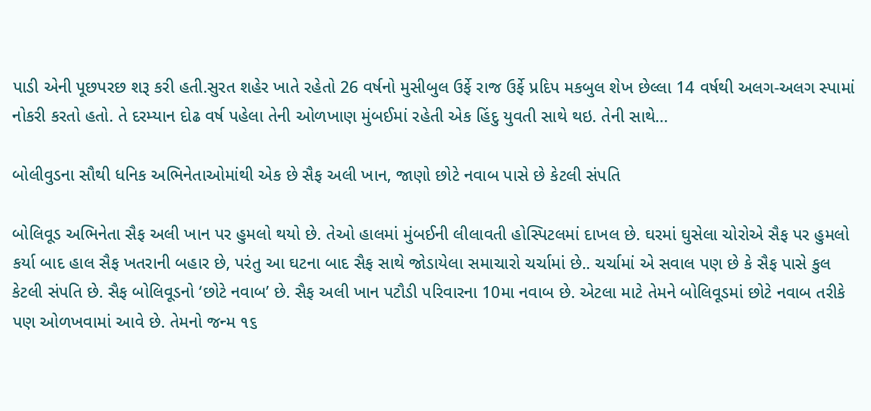પાડી એની પૂછપરછ શરૂ કરી હતી.સુરત શહેર ખાતે રહેતો 26 વર્ષનો મુસીબુલ ઉર્ફે રાજ ઉર્ફે પ્રદિપ મકબુલ શેખ છેલ્લા 14 વર્ષથી અલગ-અલગ સ્પામાં નોકરી કરતો હતો. તે દરમ્યાન દોઢ વર્ષ પહેલા તેની ઓળખાણ મુંબઈમાં રહેતી એક હિંદુ યુવતી સાથે થઇ. તેની સાથે…

બોલીવુડના સૌથી ધનિક અભિનેતાઓમાંથી એક છે સૈફ અલી ખાન, જાણો છોટે નવાબ પાસે છે કેટલી સંપતિ

બોલિવૂડ અભિનેતા સૈફ અલી ખાન પર હુમલો થયો છે. તેઓ હાલમાં મુંબઈની લીલાવતી હોસ્પિટલમાં દાખલ છે. ઘરમાં ઘુસેલા ચોરોએ સૈફ પર હુમલો કર્યા બાદ હાલ સૈફ ખતરાની બહાર છે, પરંતુ આ ઘટના બાદ સૈફ સાથે જોડાયેલા સમાચારો ચર્ચામાં છે.. ચર્ચામાં એ સવાલ પણ છે કે સૈફ પાસે કુલ કેટલી સંપતિ છે. સૈફ બોલિવૂડનો ‘છોટે નવાબ’ છે. સૈફ અલી ખાન પટૌડી પરિવારના 10મા નવાબ છે. એટલા માટે તેમને બોલિવૂડમાં છોટે નવાબ તરીકે પણ ઓળખવામાં આવે છે. તેમનો જન્મ ૧૬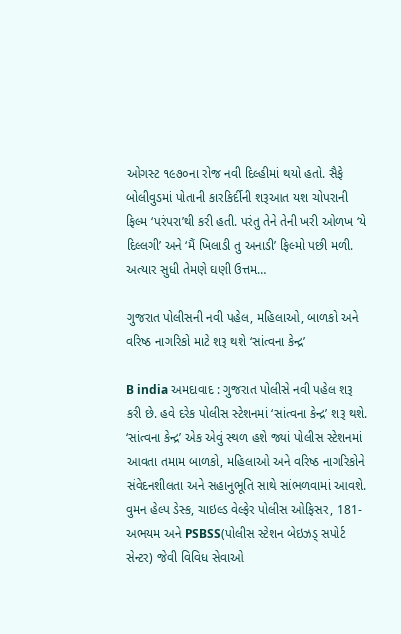ઓગસ્ટ ૧૯૭૦ના રોજ નવી દિલ્હીમાં થયો હતો. સૈફે બોલીવુડમાં પોતાની કારકિર્દીની શરૂઆત યશ ચોપરાની ફિલ્મ ‘પરંપરા’થી કરી હતી. પરંતુ તેને તેની ખરી ઓળખ ‘યે દિલ્લગી’ અને ‘મૈં ખિલાડી તુ અનાડી’ ફિલ્મો પછી મળી. અત્યાર સુધી તેમણે ઘણી ઉત્તમ…

ગુજરાત પોલીસની નવી પહેલ, મહિલાઓ, બાળકો અને વરિષ્ઠ નાગરિકો માટે શરૂ થશે ‘સાંત્વના કેન્દ્ર’

B india અમદાવાદ : ગુજરાત પોલીસે નવી પહેલ શરૂ કરી છે. હવે દરેક પોલીસ સ્ટેશનમાં ‘સાંત્વના કેન્દ્ર’ શરૂ થશે. ‘સાંત્વના કેન્દ્ર’ એક એવું સ્થળ હશે જ્યાં પોલીસ સ્ટેશનમાં આવતા તમામ બાળકો, મહિલાઓ અને વરિષ્ઠ નાગરિકોને સંવેદનશીલતા અને સહાનુભૂતિ સાથે સાંભળવામાં આવશે. વુમન હેલ્પ ડેસ્ક, ચાઇલ્ડ વેલ્ફેર પોલીસ ઓફિસર, 181-અભયમ અને PSBSS(પોલીસ સ્ટેશન બેઇઝડ્ સપોર્ટ સેન્ટર) જેવી વિવિધ સેવાઓ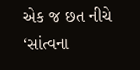એક જ છત નીચે ‘સાંત્વના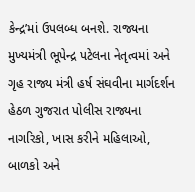કેન્દ્ર’માં ઉપલબ્ધ બનશે. રાજ્યના મુખ્યમંત્રી ભૂપેન્દ્ર પટેલના નેતૃત્વમાં અને ગૃહ રાજ્ય મંત્રી હર્ષ સંઘવીના માર્ગદર્શન હેઠળ ગુજરાત પોલીસ રાજ્યના નાગરિકો, ખાસ કરીને મહિલાઓ, બાળકો અને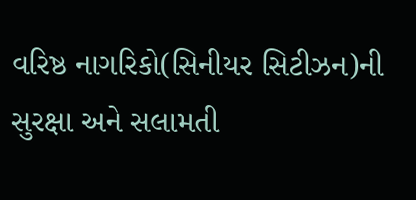વરિષ્ઠ નાગરિકો(સિનીયર સિટીઝન)ની સુરક્ષા અને સલામતી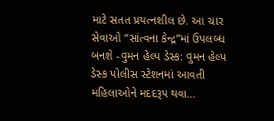માટે સતત પ્રયત્નશીલ છે. આ ચાર સેવાઓ “સાંત્વના કેન્દ્ર”માં ઉપલબ્ધ બનશે -વુમન હેલ્પ ડેસ્ક: વુમન હેલ્પ ડેસ્ક પોલીસ સ્ટેશનમાં આવતી મહિલાઓને મદદરૂપ થવા…